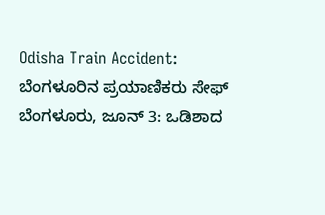Odisha Train Accident: ಬೆಂಗಳೂರಿನ ಪ್ರಯಾಣಿಕರು ಸೇಫ್
ಬೆಂಗಳೂರು, ಜೂನ್ 3: ಒಡಿಶಾದ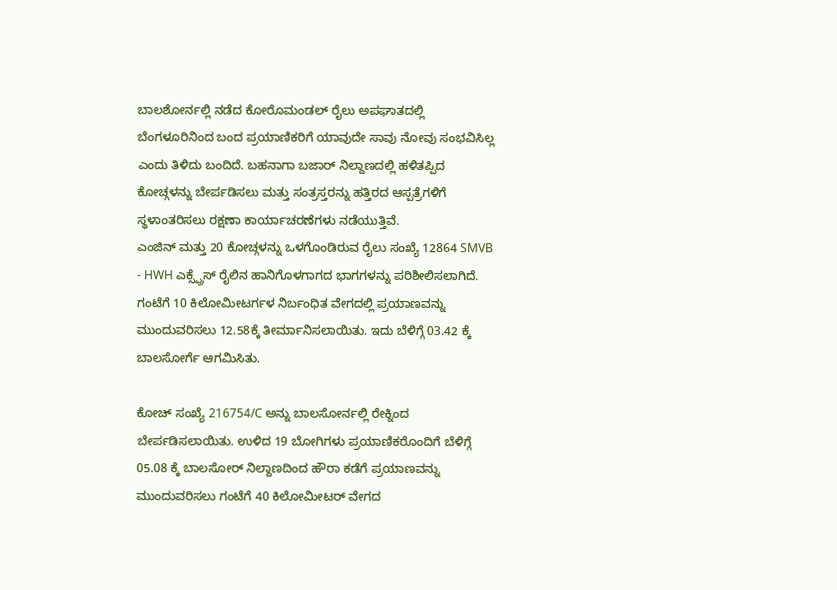ಬಾಲಶೋರ್ನಲ್ಲಿ ನಡೆದ ಕೋರೊಮಂಡಲ್ ರೈಲು ಅಪಘಾತದಲ್ಲಿ ಬೆಂಗಳೂರಿನಿಂದ ಬಂದ ಪ್ರಯಾಣಿಕರಿಗೆ ಯಾವುದೇ ಸಾವು ನೋವು ಸಂಭವಿಸಿಲ್ಲ ಎಂದು ತಿಳಿದು ಬಂದಿದೆ. ಬಹನಾಗಾ ಬಜಾರ್ ನಿಲ್ದಾಣದಲ್ಲಿ ಹಳಿತಪ್ಪಿದ ಕೋಚ್ಗಳನ್ನು ಬೇರ್ಪಡಿಸಲು ಮತ್ತು ಸಂತ್ರಸ್ತರನ್ನು ಹತ್ತಿರದ ಆಸ್ಪತ್ರೆಗಳಿಗೆ ಸ್ಥಳಾಂತರಿಸಲು ರಕ್ಷಣಾ ಕಾರ್ಯಾಚರಣೆಗಳು ನಡೆಯುತ್ತಿವೆ.
ಎಂಜಿನ್ ಮತ್ತು 20 ಕೋಚ್ಗಳನ್ನು ಒಳಗೊಂಡಿರುವ ರೈಲು ಸಂಖ್ಯೆ 12864 SMVB - HWH ಎಕ್ಸ್ಪ್ರೆಸ್ ರೈಲಿನ ಹಾನಿಗೊಳಗಾಗದ ಭಾಗಗಳನ್ನು ಪರಿಶೀಲಿಸಲಾಗಿದೆ. ಗಂಟೆಗೆ 10 ಕಿಲೋಮೀಟರ್ಗಳ ನಿರ್ಬಂಧಿತ ವೇಗದಲ್ಲಿ ಪ್ರಯಾಣವನ್ನು ಮುಂದುವರಿಸಲು 12.58ಕ್ಕೆ ತೀರ್ಮಾನಿಸಲಾಯಿತು. ಇದು ಬೆಳಿಗ್ಗೆ 03.42 ಕ್ಕೆ ಬಾಲಸೋರ್ಗೆ ಆಗಮಿಸಿತು.

ಕೋಚ್ ಸಂಖ್ಯೆ 216754/C ಅನ್ನು ಬಾಲಸೋರ್ನಲ್ಲಿ ರೇಕ್ನಿಂದ ಬೇರ್ಪಡಿಸಲಾಯಿತು. ಉಳಿದ 19 ಬೋಗಿಗಳು ಪ್ರಯಾಣಿಕರೊಂದಿಗೆ ಬೆಳಿಗ್ಗೆ 05.08 ಕ್ಕೆ ಬಾಲಸೋರ್ ನಿಲ್ದಾಣದಿಂದ ಹೌರಾ ಕಡೆಗೆ ಪ್ರಯಾಣವನ್ನು ಮುಂದುವರಿಸಲು ಗಂಟೆಗೆ 40 ಕಿಲೋಮೀಟರ್ ವೇಗದ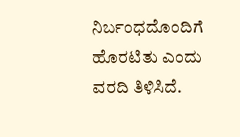ನಿರ್ಬಂಧದೊಂದಿಗೆ ಹೊರಟಿತು ಎಂದು ವರದಿ ತಿಳಿಸಿದೆ.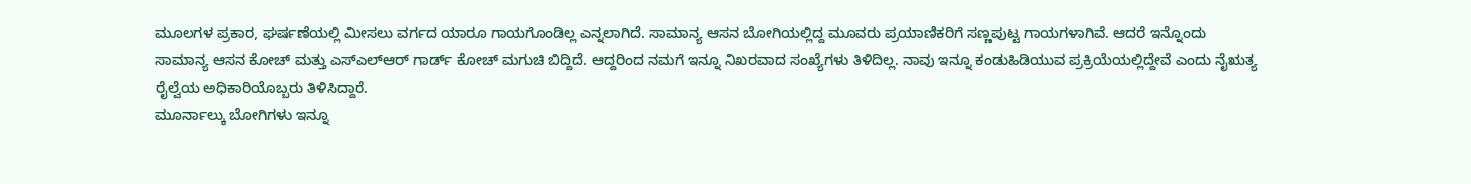ಮೂಲಗಳ ಪ್ರಕಾರ, ಘರ್ಷಣೆಯಲ್ಲಿ ಮೀಸಲು ವರ್ಗದ ಯಾರೂ ಗಾಯಗೊಂಡಿಲ್ಲ ಎನ್ನಲಾಗಿದೆ. ಸಾಮಾನ್ಯ ಆಸನ ಬೋಗಿಯಲ್ಲಿದ್ದ ಮೂವರು ಪ್ರಯಾಣಿಕರಿಗೆ ಸಣ್ಣಪುಟ್ಟ ಗಾಯಗಳಾಗಿವೆ. ಆದರೆ ಇನ್ನೊಂದು ಸಾಮಾನ್ಯ ಆಸನ ಕೋಚ್ ಮತ್ತು ಎಸ್ಎಲ್ಆರ್ ಗಾರ್ಡ್ ಕೋಚ್ ಮಗುಚಿ ಬಿದ್ದಿದೆ. ಆದ್ದರಿಂದ ನಮಗೆ ಇನ್ನೂ ನಿಖರವಾದ ಸಂಖ್ಯೆಗಳು ತಿಳಿದಿಲ್ಲ. ನಾವು ಇನ್ನೂ ಕಂಡುಹಿಡಿಯುವ ಪ್ರಕ್ರಿಯೆಯಲ್ಲಿದ್ದೇವೆ ಎಂದು ನೈಋತ್ಯ ರೈಲ್ವೆಯ ಅಧಿಕಾರಿಯೊಬ್ಬರು ತಿಳಿಸಿದ್ದಾರೆ.
ಮೂರ್ನಾಲ್ಕು ಬೋಗಿಗಳು ಇನ್ನೂ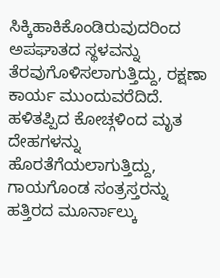ಸಿಕ್ಕಿಹಾಕಿಕೊಂಡಿರುವುದರಿಂದ ಅಪಘಾತದ ಸ್ಥಳವನ್ನು ತೆರವುಗೊಳಿಸಲಾಗುತ್ತಿದ್ದು, ರಕ್ಷಣಾ ಕಾರ್ಯ ಮುಂದುವರೆದಿದೆ. ಹಳಿತಪ್ಪಿದ ಕೋಚ್ಗಳಿಂದ ಮೃತ ದೇಹಗಳನ್ನು ಹೊರತೆಗೆಯಲಾಗುತ್ತಿದ್ದು, ಗಾಯಗೊಂಡ ಸಂತ್ರಸ್ತರನ್ನು ಹತ್ತಿರದ ಮೂರ್ನಾಲ್ಕು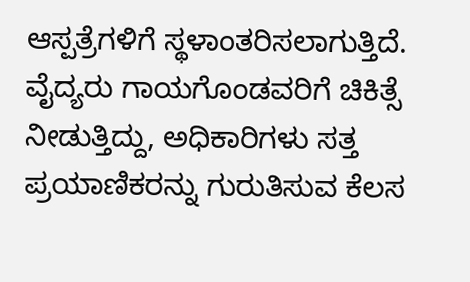ಆಸ್ಪತ್ರೆಗಳಿಗೆ ಸ್ಥಳಾಂತರಿಸಲಾಗುತ್ತಿದೆ. ವೈದ್ಯರು ಗಾಯಗೊಂಡವರಿಗೆ ಚಿಕಿತ್ಸೆ ನೀಡುತ್ತಿದ್ದು, ಅಧಿಕಾರಿಗಳು ಸತ್ತ ಪ್ರಯಾಣಿಕರನ್ನು ಗುರುತಿಸುವ ಕೆಲಸ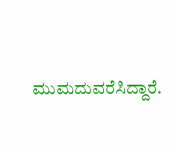ಮುಮದುವರೆಸಿದ್ದಾರೆ.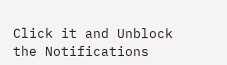Click it and Unblock the Notifications